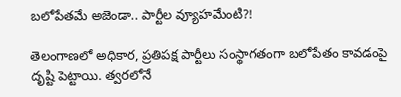బ‌లోపేత‌మే అజెండా.. పార్టీల వ్యూహ‌మేంటి?!

తెలంగాణ‌లో అధికార, ప్ర‌తిప‌క్ష పార్టీలు సంస్థాగతంగా బ‌లోపేతం కావ‌డంపై దృష్టి పెట్టాయి. త్వ‌ర‌లోనే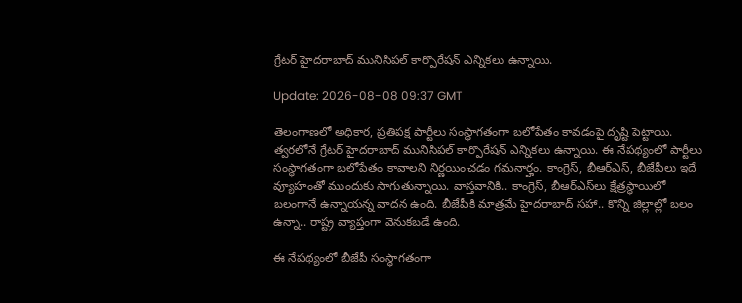గ్రేట‌ర్ హైద‌రాబాద్ మునిసిప‌ల్ కార్పొరేష‌న్ ఎన్నిక‌లు ఉన్నాయి.

Update: 2026-08-08 09:37 GMT

తెలంగాణ‌లో అధికార, ప్ర‌తిప‌క్ష పార్టీలు సంస్థాగతంగా బ‌లోపేతం కావ‌డంపై దృష్టి పెట్టాయి. త్వ‌ర‌లోనే గ్రేట‌ర్ హైద‌రాబాద్ మునిసిప‌ల్ కార్పొరేష‌న్ ఎన్నిక‌లు ఉన్నాయి. ఈ నేప‌థ్యంలో పార్టీలు సంస్థాగ‌తంగా బ‌లోపేతం కావాల‌ని నిర్ణ‌యించ‌డం గ‌మ‌నార్హం. కాంగ్రెస్‌, బీఆర్ఎస్‌, బీజేపీలు ఇదే వ్యూహంతో ముందుకు సాగుతున్నాయి. వాస్త‌వానికి.. కాంగ్రెస్‌, బీఆర్ఎస్‌లు క్షేత్ర‌స్థాయిలో బ‌లంగానే ఉన్నాయ‌న్న వాద‌న ఉంది. బీజేపీకి మాత్ర‌మే హైద‌రాబాద్ స‌హా.. కొన్ని జిల్లాల్లో బ‌లం ఉన్నా.. రాష్ట్ర వ్యాప్తంగా వెనుక‌బ‌డే ఉంది.

ఈ నేప‌థ్యంలో బీజేపీ సంస్థాగతంగా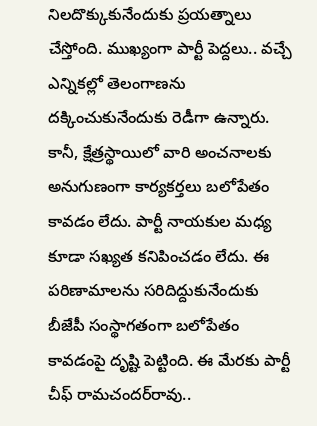నిల‌దొక్కుకునేందుకు ప్ర‌య‌త్నాలు చేస్తోంది. ముఖ్యంగా పార్టీ పెద్దలు.. వ‌చ్చే ఎన్నిక‌ల్లో తెలంగాణ‌ను ద‌క్కించుకునేందుకు రెడీగా ఉన్నారు. కానీ, క్షేత్ర‌స్థాయిలో వారి అంచనాల‌కు అనుగుణంగా కార్య‌క‌ర్త‌లు బ‌లోపేతం కావ‌డం లేదు. పార్టీ నాయ‌కుల మ‌ధ్య కూడా స‌ఖ్య‌త క‌నిపించ‌డం లేదు. ఈ ప‌రిణామాల‌ను స‌రిదిద్దుకునేందుకు బీజేపీ సంస్థాగ‌తంగా బ‌లోపేతం కావ‌డంపై దృష్టి పెట్టింది. ఈ మేర‌కు పార్టీ చీఫ్ రామ‌చంద‌ర్‌రావు..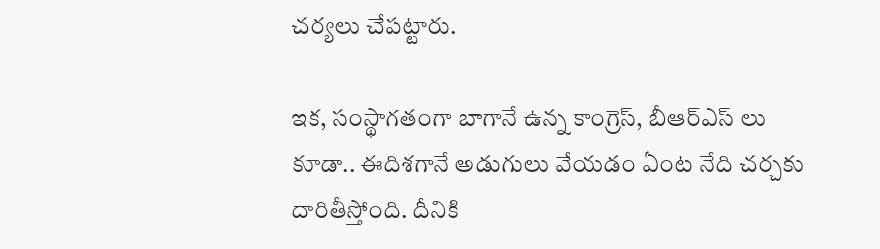చ‌ర్య‌లు చేప‌ట్టారు.

ఇక‌, సంస్థాగ‌తంగా బాగానే ఉన్న కాంగ్రెస్‌, బీఆర్ఎస్ లు కూడా.. ఈదిశ‌గానే అడుగులు వేయ‌డం ఏంట నేది చ‌ర్చ‌కు దారితీస్తోంది. దీనికి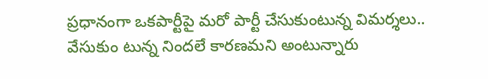ప్ర‌ధానంగా ఒక‌పార్టీపై మ‌రో పార్టీ చేసుకుంటున్న విమ‌ర్శ‌లు.. వేసుకుం టున్న నింద‌లే కార‌ణ‌మ‌ని అంటున్నారు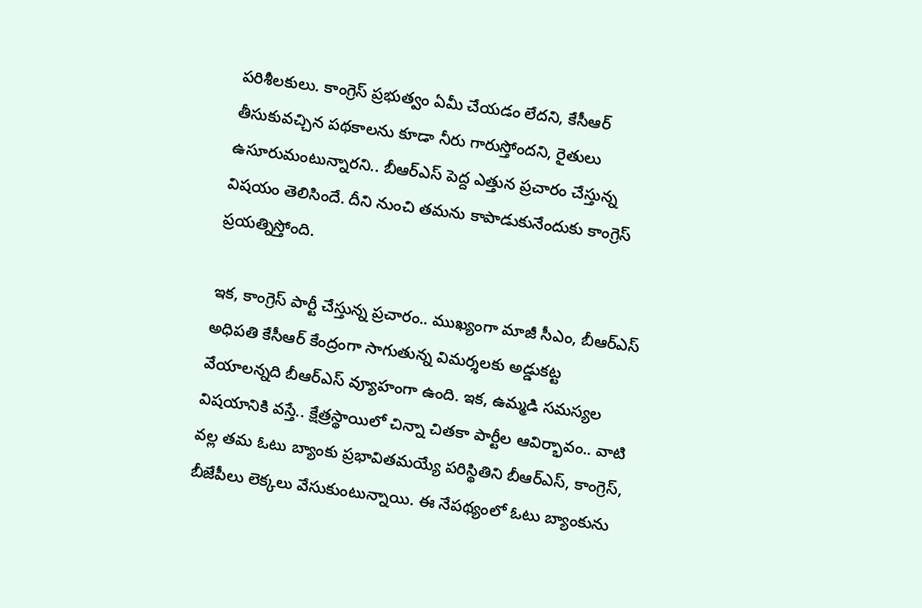ప‌రిశీల‌కులు. కాంగ్రెస్ ప్ర‌భుత్వం ఏమీ చేయ‌డం లేద‌ని, కేసీఆర్ తీసుకువ‌చ్చిన ప‌థ‌కాల‌ను కూడా నీరు గారుస్తోంద‌ని, రైతులు ఉసూరుమంటున్నార‌ని.. బీఆర్ఎస్ పెద్ద ఎత్తున ప్ర‌చారం చేస్తున్న విష‌యం తెలిసిందే. దీని నుంచి త‌మ‌ను కాపాడుకునేందుకు కాంగ్రెస్ ప్ర‌య‌త్నిస్తోంది.

ఇక‌, కాంగ్రెస్ పార్టీ చేస్తున్న ప్ర‌చారం.. ముఖ్యంగా మాజీ సీఎం, బీఆర్ఎస్ అధిప‌తి కేసీఆర్ కేంద్రంగా సాగుతున్న విమ‌ర్శ‌ల‌కు అడ్డుక‌ట్ట వేయాల‌న్న‌ది బీఆర్ఎస్ వ్యూహంగా ఉంది. ఇక‌, ఉమ్మ‌డి స‌మ‌స్య‌ల విష‌యానికి వ‌స్తే.. క్షేత్ర‌స్థాయిలో చిన్నా చిత‌కా పార్టీల ఆవిర్భావం.. వాటి వ‌ల్ల త‌మ ఓటు బ్యాంకు ప్ర‌భావిత‌మ‌య్యే ప‌రిస్థితిని బీఆర్ఎస్‌, కాంగ్రెస్‌, బీజేపీలు లెక్క‌లు వేసుకుంటున్నాయి. ఈ నేప‌థ్యంలో ఓటు బ్యాంకును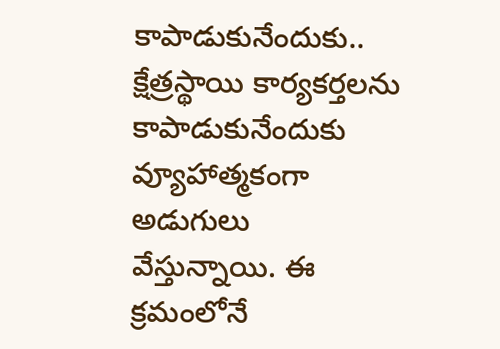కాపాడుకునేందుకు.. క్షేత్ర‌స్థాయి కార్య‌క‌ర్త‌ల‌ను కాపాడుకునేందుకు వ్యూహాత్మ‌కంగా అడుగులు వేస్తున్నాయి. ఈ క్ర‌మంలోనే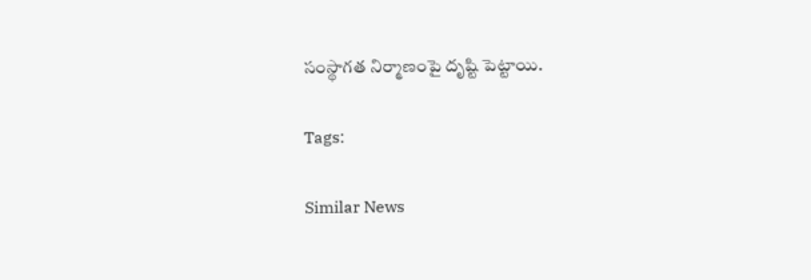సంస్థాగ‌త నిర్మాణంపై దృష్టి పెట్టాయి.

Tags:

Similar News